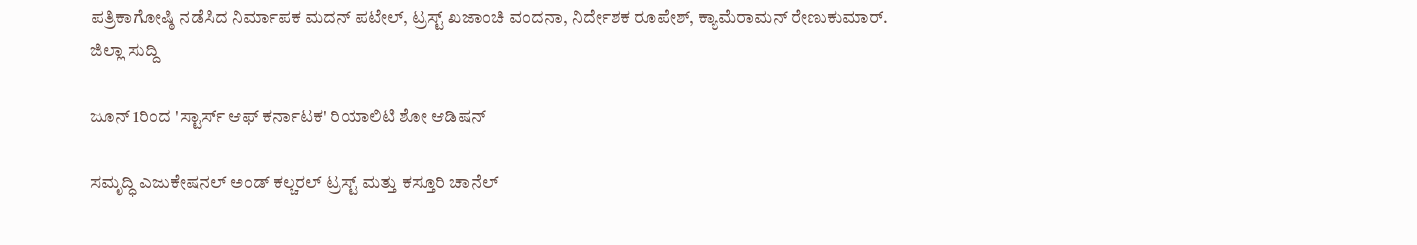ಪತ್ರಿಕಾಗೋಷ್ಠಿ ನಡೆಸಿದ ನಿರ್ಮಾಪಕ ಮದನ್ ಪಟೇಲ್, ಟ್ರಸ್ಟ್ ಖಜಾಂಚಿ ವಂದನಾ, ನಿರ್ದೇಶಕ ರೂಪೇಶ್, ಕ್ಯಾಮೆರಾಮನ್ ರೇಣುಕುಮಾರ್.
ಜಿಲ್ಲಾ ಸುದ್ದಿ

ಜೂನ್ 1ರಿಂದ 'ಸ್ಟಾರ್ಸ್ ಆಫ್ ಕರ್ನಾಟಕ' ರಿಯಾಲಿಟಿ ಶೋ ಆಡಿಷನ್

ಸಮೃದ್ಧಿ ಎಜುಕೇಷನಲ್ ಅಂಡ್ ಕಲ್ಚರಲ್ ಟ್ರಸ್ಟ್ ಮತ್ತು ಕಸ್ತೂರಿ ಚಾನೆಲ್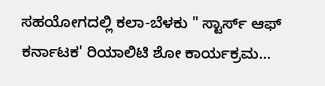ಸಹಯೋಗದಲ್ಲಿ ಕಲಾ-ಬೆಳಕು " ಸ್ಟಾರ್ಸ್ ಆಫ್ ಕರ್ನಾಟಕ' ರಿಯಾಲಿಟಿ ಶೋ ಕಾರ್ಯಕ್ರಮ...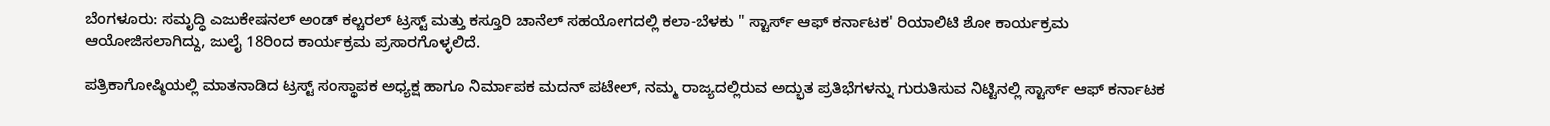ಬೆಂಗಳೂರು: ಸಮೃದ್ಧಿ ಎಜುಕೇಷನಲ್ ಅಂಡ್ ಕಲ್ಚರಲ್ ಟ್ರಸ್ಟ್ ಮತ್ತು ಕಸ್ತೂರಿ ಚಾನೆಲ್ ಸಹಯೋಗದಲ್ಲಿ ಕಲಾ-ಬೆಳಕು " ಸ್ಟಾರ್ಸ್ ಆಫ್ ಕರ್ನಾಟಕ' ರಿಯಾಲಿಟಿ ಶೋ ಕಾರ್ಯಕ್ರಮ ಆಯೋಜಿಸಲಾಗಿದ್ದು, ಜುಲೈ 18ರಿಂದ ಕಾರ್ಯಕ್ರಮ ಪ್ರಸಾರಗೊಳ್ಳಲಿದೆ.

ಪತ್ರಿಕಾಗೋಷ್ಠಿಯಲ್ಲಿ ಮಾತನಾಡಿದ ಟ್ರಸ್ಟ್ ಸಂಸ್ಥಾಪಕ ಅಧ್ಯಕ್ಷ ಹಾಗೂ ನಿರ್ಮಾಪಕ ಮದನ್ ಪಟೇಲ್, ನಮ್ಮ ರಾಜ್ಯದಲ್ಲಿರುವ ಅದ್ಭುತ ಪ್ರತಿಭೆಗಳನ್ನು ಗುರುತಿಸುವ ನಿಟ್ಟಿನಲ್ಲಿ ಸ್ಟಾರ್ಸ್ ಆಫ್ ಕರ್ನಾಟಕ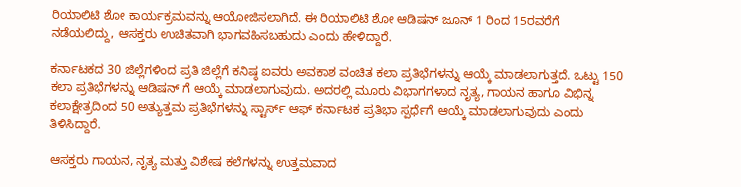ರಿಯಾಲಿಟಿ ಶೋ ಕಾರ್ಯಕ್ರಮವನ್ನು ಆಯೋಜಿಸಲಾಗಿದೆ. ಈ ರಿಯಾಲಿಟಿ ಶೋ ಆಡಿಷನ್ ಜೂನ್ 1 ರಿಂದ 15ರವರೆಗೆ ನಡೆಯಲಿದ್ದು, ಆಸಕ್ತರು ಉಚಿತವಾಗಿ ಭಾಗವಹಿಸಬಹುದು ಎಂದು ಹೇಳಿದ್ದಾರೆ.

ಕರ್ನಾಟಕದ 30 ಜಿಲ್ಲೆಗಳಿಂದ ಪ್ರತಿ ಜಿಲ್ಲೆಗೆ ಕನಿಷ್ಠ ಐವರು ಅವಕಾಶ ವಂಚಿತ ಕಲಾ ಪ್ರತಿಭೆಗಳನ್ನು ಆಯ್ಕೆ ಮಾಡಲಾಗುತ್ತದೆ. ಒಟ್ಟು 150 ಕಲಾ ಪ್ರತಿಭೆಗಳನ್ನು ಆಡಿಷನ್ ಗೆ ಆಯ್ಕೆ ಮಾಡಲಾಗುವುದು. ಅದರಲ್ಲಿ ಮೂರು ವಿಭಾಗಗಳಾದ ನೃತ್ಯ, ಗಾಯನ ಹಾಗೂ ವಿಭಿನ್ನ ಕಲಾಕ್ಷೇತ್ರದಿಂದ 50 ಅತ್ಯುತ್ತಮ ಪ್ರತಿಭೆಗಳನ್ನು ಸ್ಟಾರ್ಸ್ ಆಫ್ ಕರ್ನಾಟಕ ಪ್ರತಿಭಾ ಸ್ಪರ್ಧೆಗೆ ಆಯ್ಕೆ ಮಾಡಲಾಗುವುದು ಎಂದು ತಿಳಿಸಿದ್ದಾರೆ.

ಆಸಕ್ತರು ಗಾಯನ, ನೃತ್ಯ ಮತ್ತು ವಿಶೇಷ ಕಲೆಗಳನ್ನು ಉತ್ತಮವಾದ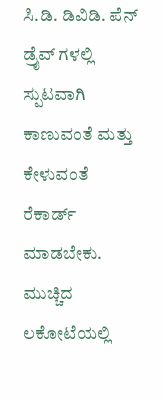ಸಿ.ಡಿ. ಡಿವಿಡಿ. ಪೆನ್ ಡ್ರೈವ್ ಗಳಲ್ಲಿ ಸ್ಪುಟವಾಗಿ ಕಾಣುವಂತೆ ಮತ್ತು ಕೇಳುವಂತೆ ರೆಕಾರ್ಡ್ ಮಾಡಬೇಕು. ಮುಚ್ಚಿದ ಲಕೋಟೆಯಲ್ಲಿ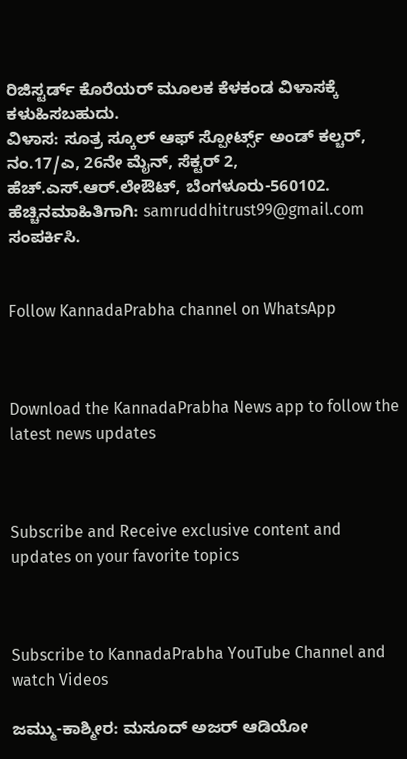ರಿಜಿಸ್ಟರ್ಡ್ ಕೊರೆಯರ್ ಮೂಲಕ ಕೆಳಕಂಡ ವಿಳಾಸಕ್ಕೆ ಕಳುಹಿಸಬಹುದು.
ವಿಳಾಸ: ಸೂತ್ರ ಸ್ಕೂಲ್ ಆಫ್ ಸ್ಪೋರ್ಟ್ಸ್ ಅಂಡ್ ಕಲ್ಚರ್, ನಂ.17/ಎ, 26ನೇ ಮೈನ್, ಸೆಕ್ಟರ್ 2, ಹೆಚ್.ಎಸ್.ಆರ್.ಲೇಔಟ್, ಬೆಂಗಳೂರು-560102.
ಹೆಚ್ಚಿನಮಾಹಿತಿಗಾಗಿ: samruddhitrust99@gmail.com ಸಂಪರ್ಕಿಸಿ.


Follow KannadaPrabha channel on WhatsApp



Download the KannadaPrabha News app to follow the latest news updates



Subscribe and Receive exclusive content and updates on your favorite topics



Subscribe to KannadaPrabha YouTube Channel and watch Videos

ಜಮ್ಮು-ಕಾಶ್ಮೀರ: ಮಸೂದ್ ಅಜರ್ ಆಡಿಯೋ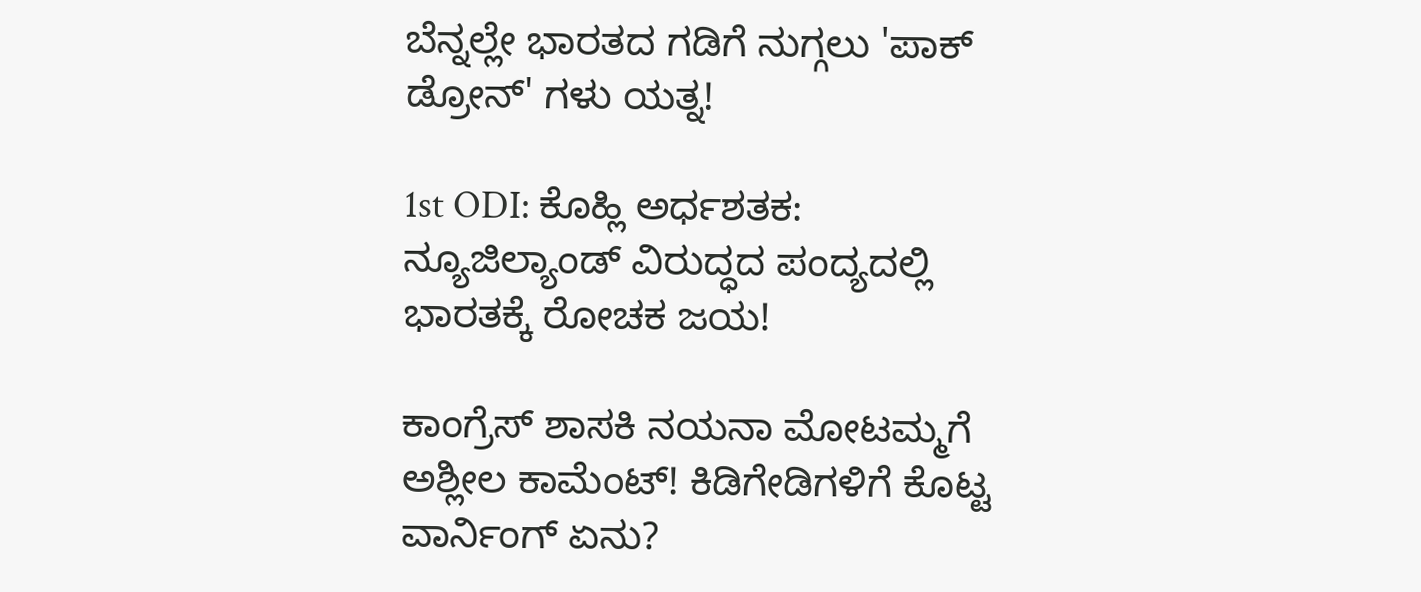ಬೆನ್ನಲ್ಲೇ ಭಾರತದ ಗಡಿಗೆ ನುಗ್ಗಲು 'ಪಾಕ್ ಡ್ರೋನ್' ಗಳು ಯತ್ನ!

1st ODI: ಕೊಹ್ಲಿ ಅರ್ಧಶತಕ: ನ್ಯೂಜಿಲ್ಯಾಂಡ್ ವಿರುದ್ಧದ ಪಂದ್ಯದಲ್ಲಿ ಭಾರತಕ್ಕೆ ರೋಚಕ ಜಯ!

ಕಾಂಗ್ರೆಸ್ ಶಾಸಕಿ ನಯನಾ ಮೋಟಮ್ಮಗೆ ಅಶ್ಲೀಲ ಕಾಮೆಂಟ್! ಕಿಡಿಗೇಡಿಗಳಿಗೆ ಕೊಟ್ಟ ವಾರ್ನಿಂಗ್ ಏನು?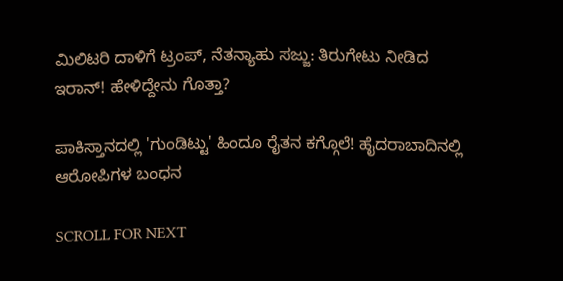ಮಿಲಿಟರಿ ದಾಳಿಗೆ ಟ್ರಂಪ್, ನೆತನ್ಯಾಹು ಸಜ್ಜು: ತಿರುಗೇಟು ನೀಡಿದ ಇರಾನ್! ಹೇಳಿದ್ದೇನು ಗೊತ್ತಾ?

ಪಾಕಿಸ್ತಾನದಲ್ಲಿ 'ಗುಂಡಿಟ್ಟು' ಹಿಂದೂ ರೈತನ ಕಗ್ಗೊಲೆ! ಹೈದರಾಬಾದಿನಲ್ಲಿ ಆರೋಪಿಗಳ ಬಂಧನ

SCROLL FOR NEXT